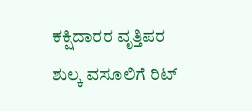ಕಕ್ಷಿದಾರರ ವೃತ್ತಿಪರ ಶುಲ್ಕ ವಸೂಲಿಗೆ ರಿಟ್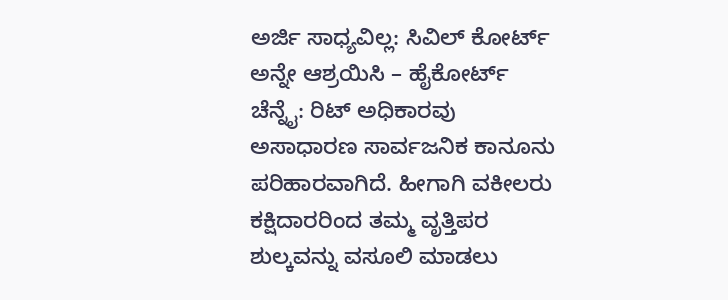ಅರ್ಜಿ ಸಾಧ್ಯವಿಲ್ಲ: ಸಿವಿಲ್ ಕೋರ್ಟ್ ಅನ್ನೇ ಆಶ್ರಯಿಸಿ – ಹೈಕೋರ್ಟ್
ಚೆನ್ನೈ: ರಿಟ್ ಅಧಿಕಾರವು ಅಸಾಧಾರಣ ಸಾರ್ವಜನಿಕ ಕಾನೂನು ಪರಿಹಾರವಾಗಿದೆ. ಹೀಗಾಗಿ ವಕೀಲರು ಕಕ್ಷಿದಾರರಿಂದ ತಮ್ಮ ವೃತ್ತಿಪರ ಶುಲ್ಕವನ್ನು ವಸೂಲಿ ಮಾಡಲು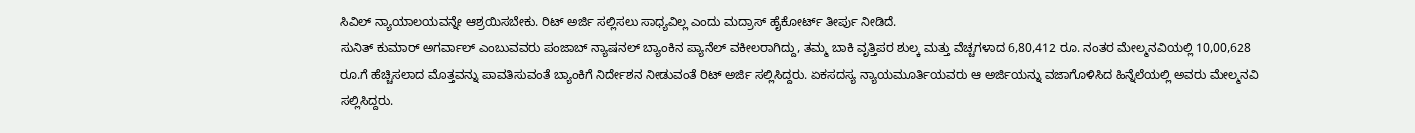ಸಿವಿಲ್ ನ್ಯಾಯಾಲಯವನ್ನೇ ಆಶ್ರಯಿಸಬೇಕು. ರಿಟ್ ಅರ್ಜಿ ಸಲ್ಲಿಸಲು ಸಾಧ್ಯವಿಲ್ಲ ಎಂದು ಮದ್ರಾಸ್ ಹೈಕೋರ್ಟ್ ತೀರ್ಪು ನೀಡಿದೆ.
ಸುನಿತ್ ಕುಮಾರ್ ಅಗರ್ವಾಲ್ ಎಂಬುವವರು ಪಂಜಾಬ್ ನ್ಯಾಷನಲ್ ಬ್ಯಾಂಕಿನ ಪ್ಯಾನೆಲ್ ವಕೀಲರಾಗಿದ್ದು, ತಮ್ಮ ಬಾಕಿ ವೃತ್ತಿಪರ ಶುಲ್ಕ ಮತ್ತು ವೆಚ್ಚಗಳಾದ 6,80,412 ರೂ. ನಂತರ ಮೇಲ್ಮನವಿಯಲ್ಲಿ 10,00,628 ರೂ.ಗೆ ಹೆಚ್ಚಿಸಲಾದ ಮೊತ್ತವನ್ನು ಪಾವತಿಸುವಂತೆ ಬ್ಯಾಂಕಿಗೆ ನಿರ್ದೇಶನ ನೀಡುವಂತೆ ರಿಟ್ ಅರ್ಜಿ ಸಲ್ಲಿಸಿದ್ದರು. ಏಕಸದಸ್ಯ ನ್ಯಾಯಮೂರ್ತಿಯವರು ಆ ಅರ್ಜಿಯನ್ನು ವಜಾಗೊಳಿಸಿದ ಹಿನ್ನೆಲೆಯಲ್ಲಿ ಅವರು ಮೇಲ್ಮನವಿ ಸಲ್ಲಿಸಿದ್ದರು.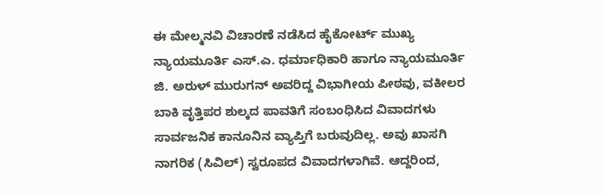ಈ ಮೇಲ್ಮನವಿ ವಿಚಾರಣೆ ನಡೆಸಿದ ಹೈಕೋರ್ಟ್ ಮುಖ್ಯ ನ್ಯಾಯಮೂರ್ತಿ ಎಸ್.ಎ. ಧರ್ಮಾಧಿಕಾರಿ ಹಾಗೂ ನ್ಯಾಯಮೂರ್ತಿ ಜಿ. ಅರುಳ್ ಮುರುಗನ್ ಅವರಿದ್ದ ವಿಭಾಗೀಯ ಪೀಠವು, ವಕೀಲರ ಬಾಕಿ ವೃತ್ತಿಪರ ಶುಲ್ಕದ ಪಾವತಿಗೆ ಸಂಬಂಧಿಸಿದ ವಿವಾದಗಳು ಸಾರ್ವಜನಿಕ ಕಾನೂನಿನ ವ್ಯಾಪ್ತಿಗೆ ಬರುವುದಿಲ್ಲ. ಅವು ಖಾಸಗಿ ನಾಗರಿಕ (ಸಿವಿಲ್) ಸ್ವರೂಪದ ವಿವಾದಗಳಾಗಿವೆ. ಆದ್ದರಿಂದ,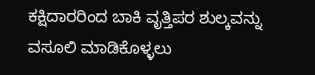ಕಕ್ಷಿದಾರರಿಂದ ಬಾಕಿ ವೃತ್ತಿಪರ ಶುಲ್ಕವನ್ನು ವಸೂಲಿ ಮಾಡಿಕೊಳ್ಳಲು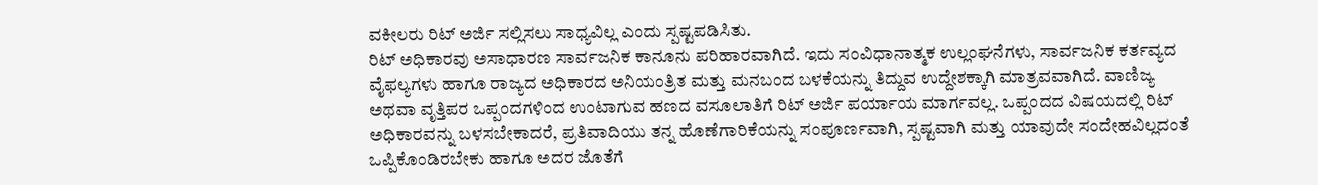ವಕೀಲರು ರಿಟ್ ಅರ್ಜಿ ಸಲ್ಲಿಸಲು ಸಾಧ್ಯವಿಲ್ಲ ಎಂದು ಸ್ಪಷ್ಟಪಡಿಸಿತು.
ರಿಟ್ ಅಧಿಕಾರವು ಅಸಾಧಾರಣ ಸಾರ್ವಜನಿಕ ಕಾನೂನು ಪರಿಹಾರವಾಗಿದೆ. ಇದು ಸಂವಿಧಾನಾತ್ಮಕ ಉಲ್ಲಂಘನೆಗಳು, ಸಾರ್ವಜನಿಕ ಕರ್ತವ್ಯದ ವೈಫಲ್ಯಗಳು ಹಾಗೂ ರಾಜ್ಯದ ಅಧಿಕಾರದ ಅನಿಯಂತ್ರಿತ ಮತ್ತು ಮನಬಂದ ಬಳಕೆಯನ್ನು ತಿದ್ದುವ ಉದ್ದೇಶಕ್ಕಾಗಿ ಮಾತ್ರವವಾಗಿದೆ. ವಾಣಿಜ್ಯ ಅಥವಾ ವೃತ್ತಿಪರ ಒಪ್ಪಂದಗಳಿಂದ ಉಂಟಾಗುವ ಹಣದ ವಸೂಲಾತಿಗೆ ರಿಟ್ ಅರ್ಜಿ ಪರ್ಯಾಯ ಮಾರ್ಗವಲ್ಲ. ಒಪ್ಪಂದದ ವಿಷಯದಲ್ಲಿ ರಿಟ್ ಅಧಿಕಾರವನ್ನು ಬಳಸಬೇಕಾದರೆ, ಪ್ರತಿವಾದಿಯು ತನ್ನ ಹೊಣೆಗಾರಿಕೆಯನ್ನು ಸಂಪೂರ್ಣವಾಗಿ, ಸ್ಪಷ್ಟವಾಗಿ ಮತ್ತು ಯಾವುದೇ ಸಂದೇಹವಿಲ್ಲದಂತೆ ಒಪ್ಪಿಕೊಂಡಿರಬೇಕು ಹಾಗೂ ಅದರ ಜೊತೆಗೆ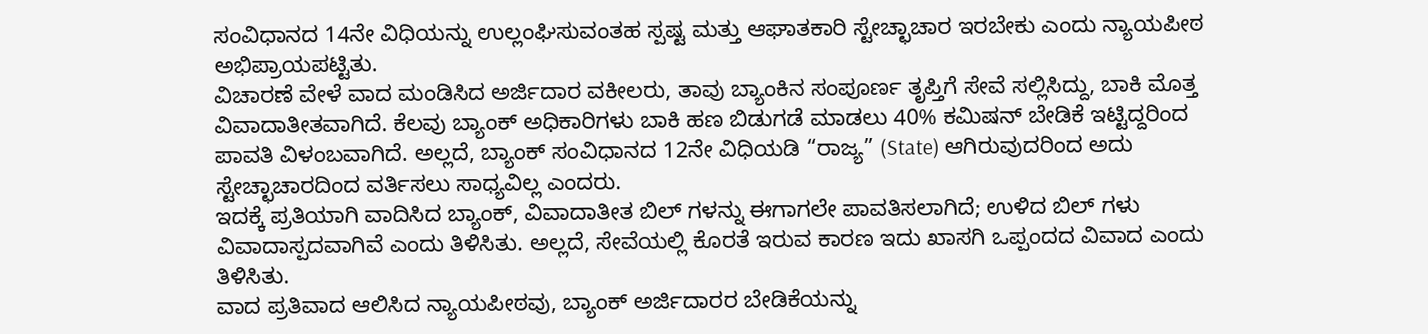ಸಂವಿಧಾನದ 14ನೇ ವಿಧಿಯನ್ನು ಉಲ್ಲಂಘಿಸುವಂತಹ ಸ್ಪಷ್ಟ ಮತ್ತು ಆಘಾತಕಾರಿ ಸ್ಟೇಚ್ಛಾಚಾರ ಇರಬೇಕು ಎಂದು ನ್ಯಾಯಪೀಠ ಅಭಿಪ್ರಾಯಪಟ್ಟಿತು.
ವಿಚಾರಣೆ ವೇಳೆ ವಾದ ಮಂಡಿಸಿದ ಅರ್ಜಿದಾರ ವಕೀಲರು, ತಾವು ಬ್ಯಾಂಕಿನ ಸಂಪೂರ್ಣ ತೃಪ್ತಿಗೆ ಸೇವೆ ಸಲ್ಲಿಸಿದ್ದು, ಬಾಕಿ ಮೊತ್ತ ವಿವಾದಾತೀತವಾಗಿದೆ. ಕೆಲವು ಬ್ಯಾಂಕ್ ಅಧಿಕಾರಿಗಳು ಬಾಕಿ ಹಣ ಬಿಡುಗಡೆ ಮಾಡಲು 40% ಕಮಿಷನ್ ಬೇಡಿಕೆ ಇಟ್ಟಿದ್ದರಿಂದ ಪಾವತಿ ವಿಳಂಬವಾಗಿದೆ. ಅಲ್ಲದೆ, ಬ್ಯಾಂಕ್ ಸಂವಿಧಾನದ 12ನೇ ವಿಧಿಯಡಿ “ರಾಜ್ಯ” (State) ಆಗಿರುವುದರಿಂದ ಅದು ಸ್ಟೇಚ್ಛಾಚಾರದಿಂದ ವರ್ತಿಸಲು ಸಾಧ್ಯವಿಲ್ಲ ಎಂದರು.
ಇದಕ್ಕೆ ಪ್ರತಿಯಾಗಿ ವಾದಿಸಿದ ಬ್ಯಾಂಕ್, ವಿವಾದಾತೀತ ಬಿಲ್ ಗಳನ್ನು ಈಗಾಗಲೇ ಪಾವತಿಸಲಾಗಿದೆ; ಉಳಿದ ಬಿಲ್ ಗಳು ವಿವಾದಾಸ್ಪದವಾಗಿವೆ ಎಂದು ತಿಳಿಸಿತು. ಅಲ್ಲದೆ, ಸೇವೆಯಲ್ಲಿ ಕೊರತೆ ಇರುವ ಕಾರಣ ಇದು ಖಾಸಗಿ ಒಪ್ಪಂದದ ವಿವಾದ ಎಂದು ತಿಳಿಸಿತು.
ವಾದ ಪ್ರತಿವಾದ ಆಲಿಸಿದ ನ್ಯಾಯಪೀಠವು, ಬ್ಯಾಂಕ್ ಅರ್ಜಿದಾರರ ಬೇಡಿಕೆಯನ್ನು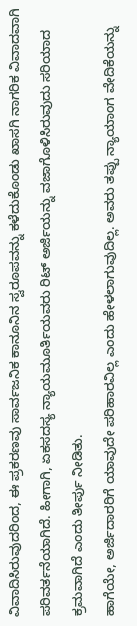ವಿವಾದಿಸಿರುವುದರಿಂದ, ಈ ಪ್ರಕರಣವು ಸಾರ್ವಜನಿಕ ಕಾನೂನಿನ ಸ್ವರೂಪವನ್ನು ಕಳೆದುಕೊಂಡು ಖಾಸಗಿ ನಾಗರಿಕ ವಿವಾದವಾಗಿ ಪರಿವರ್ತನೆಯಾಗಿದೆ. ಹೀಗಾಗಿ, ಏಕಸದಸ್ಯ ನ್ಯಾಯಮೂರ್ತಿಯವರು ರಿಟ್ ಅರ್ಜಿಯನ್ನು ವಜಾಗೊಳಿಸಿರುವುದು ಸರಿಯಾದ ಕ್ರಮವಾಗಿದೆ ಎಂದು ತೀರ್ಪು ನೀಡಿತು.
ಹಾಗೆಯೇ, ಅರ್ಜಿದಾರರಿಗೆ ಯಾವುದೇ ಪರಿಹಾರವಿಲ್ಲ ಎಂದು ಹೇಳಲಾಗುವುದಿಲ್ಲ. ಅವರು ತಪ್ಪು ನ್ಯಾಯಾಂಗ ವೇದಿಕೆಯನ್ನು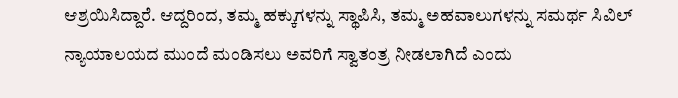ಆಶ್ರಯಿಸಿದ್ದಾರೆ. ಆದ್ದರಿಂದ, ತಮ್ಮ ಹಕ್ಕುಗಳನ್ನು ಸ್ಥಾಪಿಸಿ, ತಮ್ಮ ಅಹವಾಲುಗಳನ್ನು ಸಮರ್ಥ ಸಿವಿಲ್ ನ್ಯಾಯಾಲಯದ ಮುಂದೆ ಮಂಡಿಸಲು ಅವರಿಗೆ ಸ್ವಾತಂತ್ರ ನೀಡಲಾಗಿದೆ ಎಂದು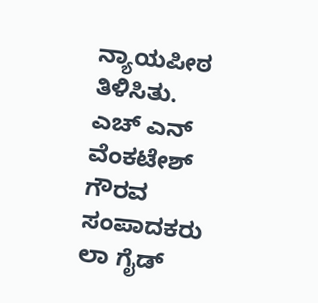ನ್ಯಾಯಪೀಠ ತಿಳಿಸಿತು.
ಎಚ್ ಎನ್ ವೆಂಕಟೇಶ್
ಗೌರವ ಸಂಪಾದಕರು
ಲಾ ಗೈಡ್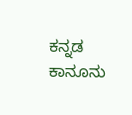ಕನ್ನಡ ಕಾನೂನು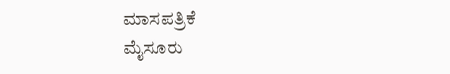ಮಾಸಪತ್ರಿಕೆ
ಮೈಸೂರು